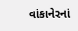વાંકાનેરનાં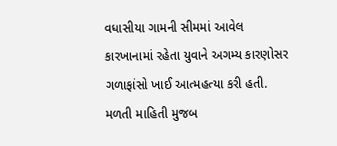વધાસીયા ગામની સીમમાં આવેલ કારખાનામાં રહેતા યુવાને અગમ્ય કારણોસર ગળાફાંસો ખાઈ આત્મહત્યા કરી હતી.
મળતી માહિતી મુજબ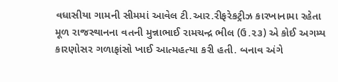વધાસીયા ગામની સીમમાં આવેલ ટી.આર.રીફરેકટ્રીઝ કારખાનામા રહેતા મૂળ રાજસ્થાનના વતની મુન્નાભાઈ રામચન્દ્ર ભીલ (ઉ.૨૩) એ કોઈ અગમ્ય કારણોસર ગળાફાંસો ખાઈ આત્મહત્યા કરી હતી. બનાવ અંગે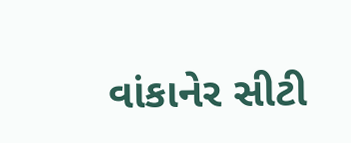વાંકાનેર સીટી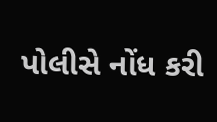પોલીસે નોંધ કરી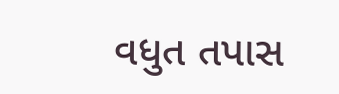વધુત તપાસ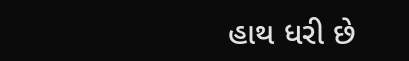હાથ ધરી છે